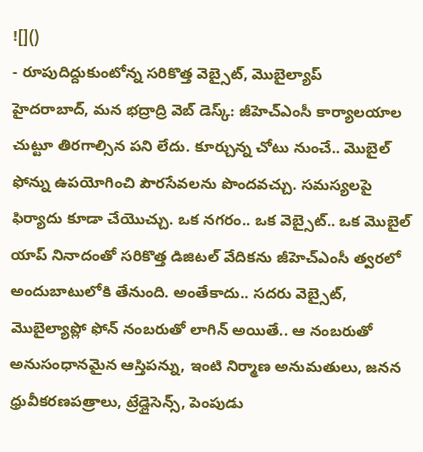![]()
- రూపుదిద్దుకుంటోన్న సరికొత్త వెబ్సైట్, మొబైల్యాప్
హైదరాబాద్, మన భద్రాద్రి వెబ్ డెస్క్: జీహెచ్ఎంసీ కార్యాలయాల చుట్టూ తిరగాల్సిన పని లేదు. కూర్చున్న చోటు నుంచే.. మొబైల్ ఫోన్ను ఉపయోగించి పౌరసేవలను పొందవచ్చు. సమస్యలపై ఫిర్యాదు కూడా చేయొచ్చు. ఒక నగరం.. ఒక వెబ్సైట్.. ఒక మొబైల్ యాప్ నినాదంతో సరికొత్త డిజిటల్ వేదికను జీహెచ్ఎంసీ త్వరలో అందుబాటులోకి తేనుంది. అంతేకాదు.. సదరు వెబ్సైట్, మొబైల్యాప్లో ఫోన్ నంబరుతో లాగిన్ అయితే.. ఆ నంబరుతో అనుసంధానమైన ఆస్తిపన్ను, ఇంటి నిర్మాణ అనుమతులు, జనన ధ్రువీకరణపత్రాలు, ట్రేడ్లైసెన్స్, పెంపుడు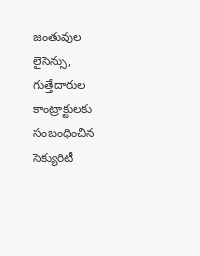జంతువుల లైసెన్సు, గుత్తేదారుల కాంట్రాక్టులకు సంబంధించిన సెక్యురిటీ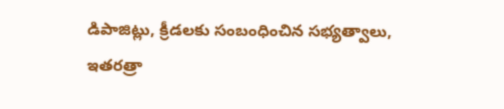డిపాజిట్లు, క్రీడలకు సంబంధించిన సభ్యత్వాలు, ఇతరత్రా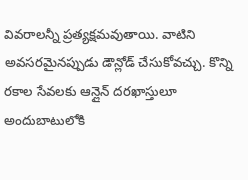వివరాలన్నీ ప్రత్యక్షమవుతాయి. వాటిని అవసరమైనప్పుడు డౌన్లోడ్ చేసుకోవచ్చు. కొన్ని రకాల సేవలకు ఆన్లైన్ దరఖాస్తులూ అందుబాటులోకి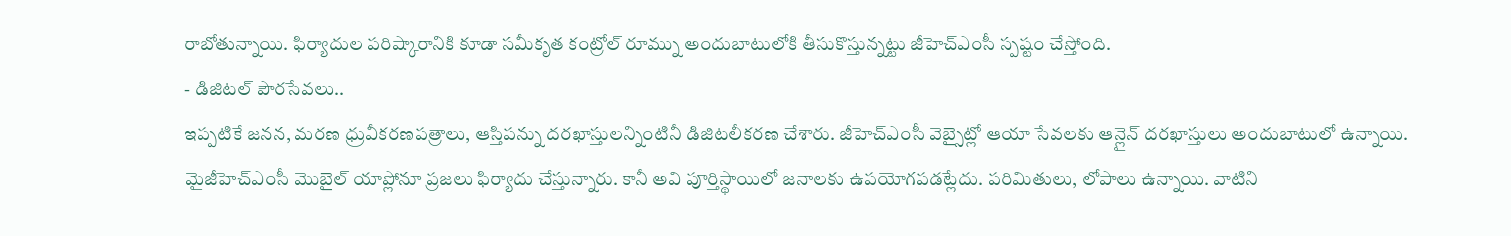రాబోతున్నాయి. ఫిర్యాదుల పరిష్కారానికి కూడా సమీకృత కంట్రోల్ రూమ్ను అందుబాటులోకి తీసుకొస్తున్నట్టు జీహెచ్ఎంసీ స్పష్టం చేస్తోంది.
- డిజిటల్ పౌరసేవలు..
ఇప్పటికే జనన, మరణ ధ్రువీకరణపత్రాలు, ఆస్తిపన్ను దరఖాస్తులన్నింటినీ డిజిటలీకరణ చేశారు. జీహెచ్ఎంసీ వెబ్సైట్లో ఆయా సేవలకు ఆన్లైన్ దరఖాస్తులు అందుబాటులో ఉన్నాయి. మైజీహెచ్ఎంసీ మొబైల్ యాప్లోనూ ప్రజలు ఫిర్యాదు చేస్తున్నారు. కానీ అవి పూర్తిస్థాయిలో జనాలకు ఉపయోగపడట్లేదు. పరిమితులు, లోపాలు ఉన్నాయి. వాటిని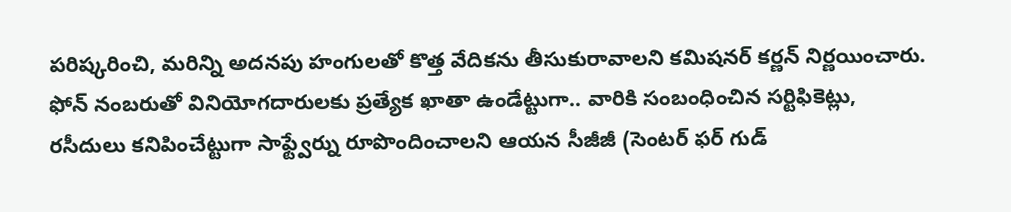పరిష్కరించి, మరిన్ని అదనపు హంగులతో కొత్త వేదికను తీసుకురావాలని కమిషనర్ కర్ణన్ నిర్ణయించారు. ఫోన్ నంబరుతో వినియోగదారులకు ప్రత్యేక ఖాతా ఉండేట్టుగా.. వారికి సంబంధించిన సర్టిఫికెట్లు, రసీదులు కనిపించేట్టుగా సాఫ్ట్వేర్ను రూపొందించాలని ఆయన సీజీజీ (సెంటర్ ఫర్ గుడ్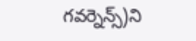గవర్నెన్స్)ని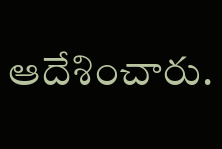ఆదేశించారు.